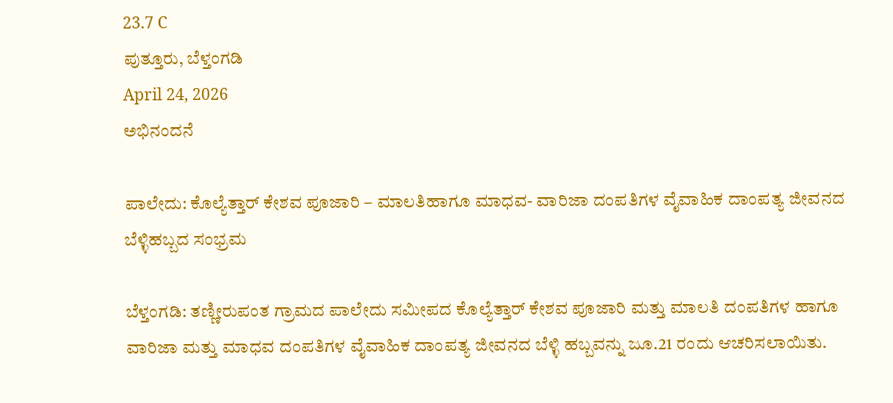23.7 C
ಪುತ್ತೂರು, ಬೆಳ್ತಂಗಡಿ
April 24, 2026
ಅಭಿನಂದನೆ

ಪಾಲೇದು: ಕೊಲ್ಯೆತ್ತಾರ್ ಕೇಶವ ಪೂಜಾರಿ – ಮಾಲತಿಹಾಗೂ ಮಾಧವ- ವಾರಿಜಾ ದಂಪತಿಗಳ ವೈವಾಹಿಕ ದಾಂಪತ್ಯ ಜೀವನದ ಬೆಳ್ಳಿಹಬ್ಬದ ಸಂಭ್ರಮ

ಬೆಳ್ತಂಗಡಿ: ತಣ್ಣೀರುಪಂತ ಗ್ರಾಮದ ಪಾಲೇದು ಸಮೀಪದ ಕೊಲ್ಯೆತ್ತಾರ್ ಕೇಶವ ಪೂಜಾರಿ ಮತ್ತು ಮಾಲತಿ ದಂಪತಿಗಳ ಹಾಗೂ ವಾರಿಜಾ ಮತ್ತು ಮಾಧವ ದಂಪತಿಗಳ ವೈವಾಹಿಕ ದಾಂಪತ್ಯ ಜೀವನದ ಬೆಳ್ಳಿ ಹಬ್ಬವನ್ನು ಜೂ.21 ರಂದು ಆಚರಿಸಲಾಯಿತು.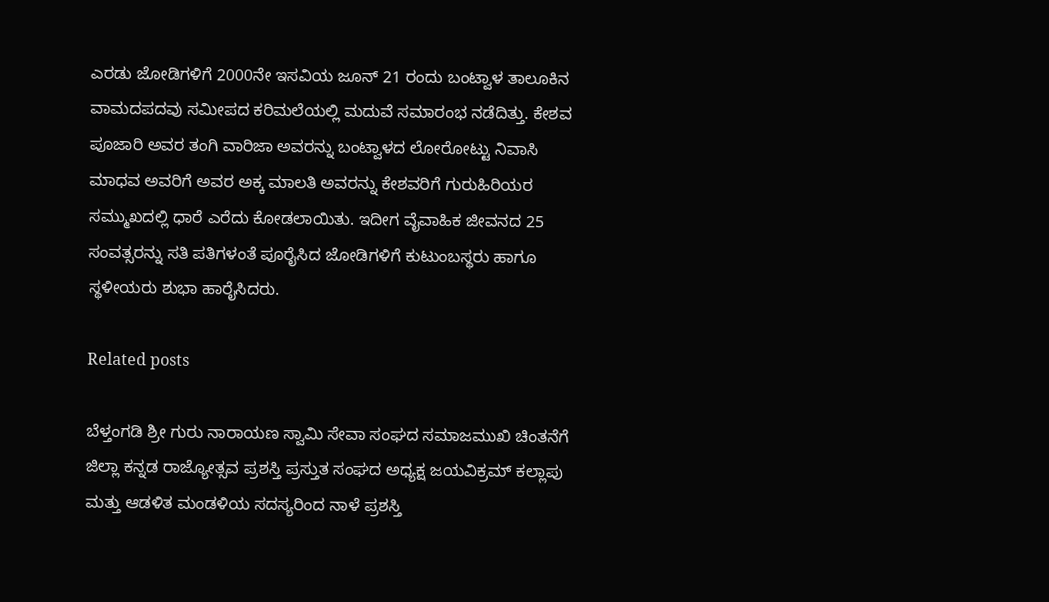ಎರಡು ಜೋಡಿಗಳಿಗೆ 2000ನೇ ಇಸವಿಯ ಜೂನ್ 21 ರಂದು ಬಂಟ್ವಾಳ ತಾಲೂಕಿನ ವಾಮದಪದವು ಸಮೀಪದ ಕರಿಮಲೆಯಲ್ಲಿ ಮದುವೆ ಸಮಾರಂಭ ನಡೆದಿತ್ತು. ಕೇಶವ ಪೂಜಾರಿ ಅವರ ತಂಗಿ ವಾರಿಜಾ ಅವರನ್ನು ಬಂಟ್ವಾಳದ ಲೋರೋಟ್ಟು ನಿವಾಸಿ ಮಾಧವ ಅವರಿಗೆ ಅವರ ಅಕ್ಕ ಮಾಲತಿ ಅವರನ್ನು ಕೇಶವರಿಗೆ ಗುರುಹಿರಿಯರ ಸಮ್ಮುಖದಲ್ಲಿ ಧಾರೆ ಎರೆದು ಕೋಡಲಾಯಿತು. ಇದೀಗ ವೈವಾಹಿಕ ಜೀವನದ 25 ಸಂವತ್ಸರನ್ನು ಸತಿ ಪತಿಗಳಂತೆ ಪೂರೈಸಿದ ಜೋಡಿಗಳಿಗೆ ಕುಟುಂಬಸ್ಥರು ಹಾಗೂ ಸ್ಥಳೀಯರು ಶುಭಾ ಹಾರೈಸಿದರು.

Related posts

ಬೆಳ್ತಂಗಡಿ ಶ್ರೀ ಗುರು ನಾರಾಯಣ ಸ್ವಾಮಿ ಸೇವಾ ಸಂಘದ ಸಮಾಜಮುಖಿ ಚಿಂತನೆಗೆ ಜಿಲ್ಲಾ ಕನ್ನಡ ರಾಜ್ಯೋತ್ಸವ ಪ್ರಶಸ್ತಿ ಪ್ರಸ್ತುತ ಸಂಘದ ಅಧ್ಯಕ್ಷ ಜಯವಿಕ್ರಮ್ ಕಲ್ಲಾಪು ಮತ್ತು ಆಡಳಿತ ಮಂಡಳಿಯ ಸದಸ್ಯರಿಂದ ನಾಳೆ ಪ್ರಶಸ್ತಿ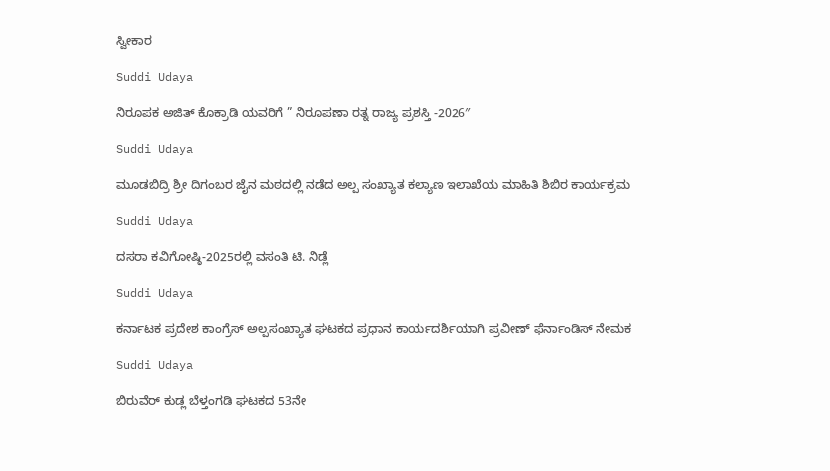ಸ್ವೀಕಾರ

Suddi Udaya

ನಿರೂಪಕ ಅಜಿತ್ ಕೊಕ್ರಾಡಿ ಯವರಿಗೆ ” ನಿರೂಪಣಾ ರತ್ನ ರಾಜ್ಯ ಪ್ರಶಸ್ತಿ -2026″

Suddi Udaya

ಮೂಡಬಿದ್ರಿ ಶ್ರೀ ದಿಗಂಬರ ಜೈನ ಮಠದಲ್ಲಿ ನಡೆದ ಅಲ್ಪ ಸಂಖ್ಯಾತ ಕಲ್ಯಾಣ ಇಲಾಖೆಯ ಮಾಹಿತಿ ಶಿಬಿರ ಕಾರ್ಯಕ್ರಮ

Suddi Udaya

ದಸರಾ ಕವಿಗೋಷ್ಠಿ-2025ರಲ್ಲಿ ವಸಂತಿ ಟಿ. ನಿಡ್ಲೆ

Suddi Udaya

ಕರ್ನಾಟಕ ಪ್ರದೇಶ ಕಾಂಗ್ರೆಸ್ ಅಲ್ಪಸಂಖ್ಯಾತ ಘಟಕದ ಪ್ರಧಾನ ಕಾರ್ಯದರ್ಶಿಯಾಗಿ ಪ್ರವೀಣ್ ಫೆರ್ನಾಂಡಿಸ್ ನೇಮಕ

Suddi Udaya

ಬಿರುವೆರ್ ಕುಡ್ಲ ಬೆಳ್ತಂಗಡಿ ಘಟಕದ 53ನೇ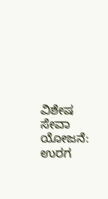ವಿಶೇಷ ಸೇವಾ ಯೋಜನೆ: ಉರಗ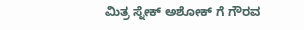ಮಿತ್ರ ಸ್ನೇಕ್ ಅಶೋಕ್ ಗೆ ಗೌರವ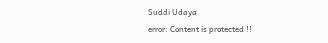Suddi Udaya
error: Content is protected !!